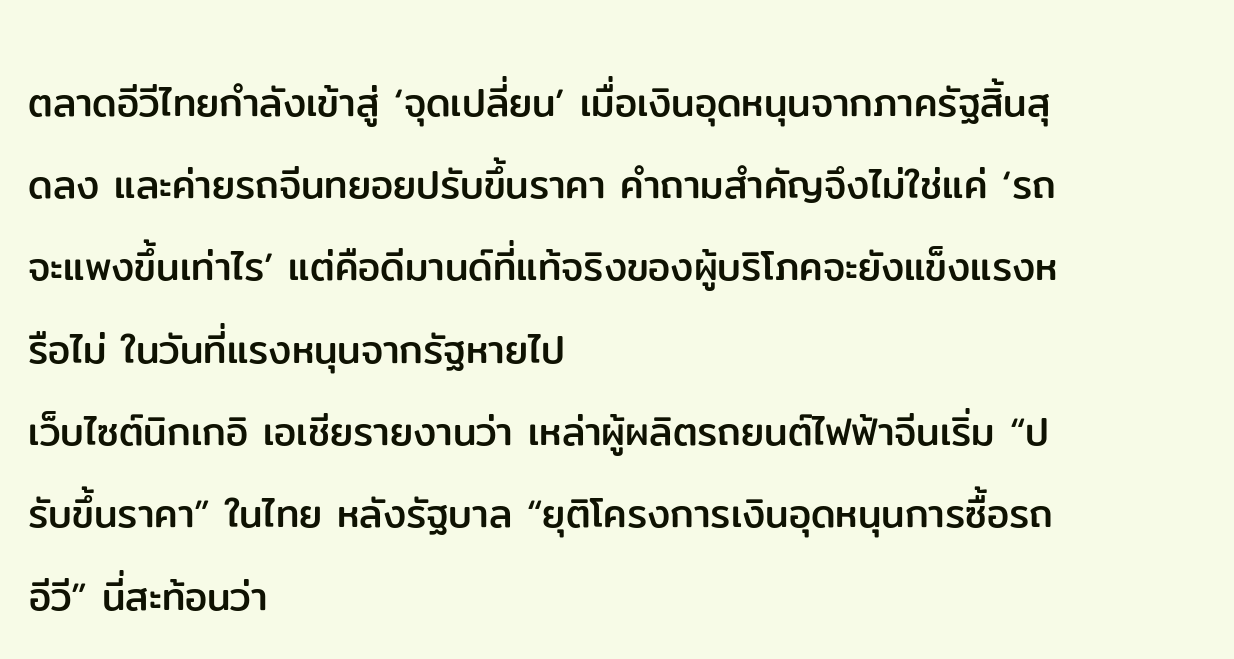ตลาดอีวีไทยกำลังเข้าสู่ ‘จุดเปลี่ยน’ เมื่อเงินอุดหนุนจากภาครัฐสิ้นสุดลง และค่ายรถจีนทยอยปรับขึ้นราคา คำถามสำคัญจึงไม่ใช่แค่ ‘รถจะแพงขึ้นเท่าไร’ แต่คือดีมานด์ที่แท้จริงของผู้บริโภคจะยังแข็งแรงหรือไม่ ในวันที่แรงหนุนจากรัฐหายไป
เว็บไซต์นิกเกอิ เอเชียรายงานว่า เหล่าผู้ผลิตรถยนต์ไฟฟ้าจีนเริ่ม “ปรับขึ้นราคา” ในไทย หลังรัฐบาล “ยุติโครงการเงินอุดหนุนการซื้อรถอีวี” นี่สะท้อนว่า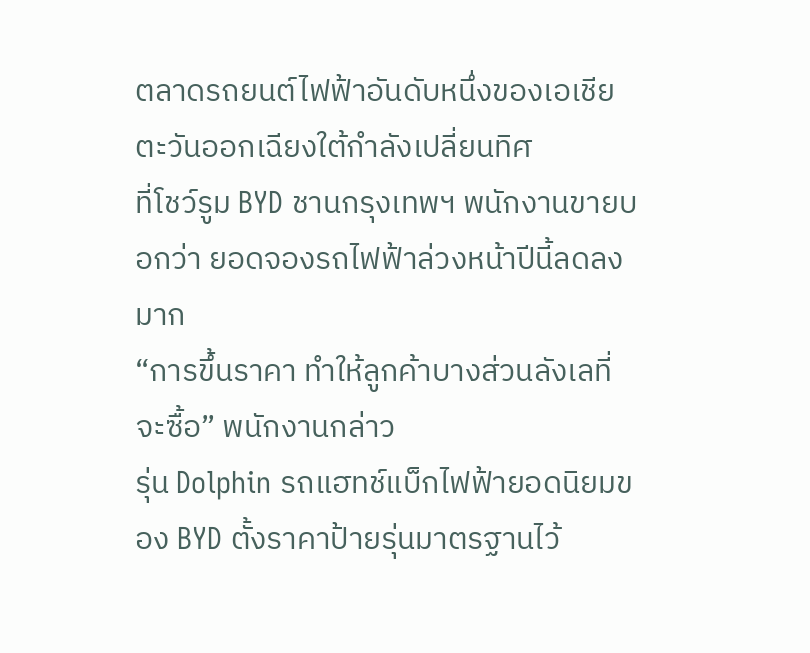ตลาดรถยนต์ไฟฟ้าอันดับหนึ่งของเอเชียตะวันออกเฉียงใต้กำลังเปลี่ยนทิศ
ที่โชว์รูม BYD ชานกรุงเทพฯ พนักงานขายบอกว่า ยอดจองรถไฟฟ้าล่วงหน้าปีนี้ลดลงมาก
“การขึ้นราคา ทำให้ลูกค้าบางส่วนลังเลที่จะซื้อ” พนักงานกล่าว
รุ่น Dolphin รถแฮทช์แบ็กไฟฟ้ายอดนิยมของ BYD ตั้งราคาป้ายรุ่นมาตรฐานไว้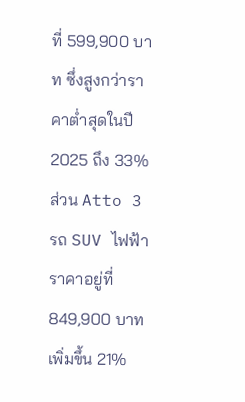ที่ 599,900 บาท ซึ่งสูงกว่าราคาต่ำสุดในปี 2025 ถึง 33%
ส่วน Atto 3 รถ SUV ไฟฟ้า ราคาอยู่ที่ 849,900 บาท เพิ่มขึ้น 21%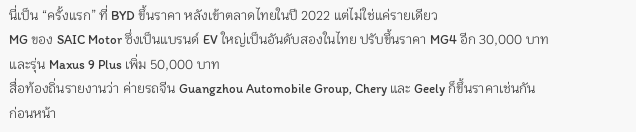นี่เป็น “ครั้งแรก” ที่ BYD ขึ้นราคา หลังเข้าตลาดไทยในปี 2022 แต่ไม่ใช่แค่รายเดียว
MG ของ SAIC Motor ซึ่งเป็นแบรนด์ EV ใหญ่เป็นอันดับสองในไทย ปรับขึ้นราคา MG4 อีก 30,000 บาท และรุ่น Maxus 9 Plus เพิ่ม 50,000 บาท
สื่อท้องถิ่นรายงานว่า ค่ายรถจีน Guangzhou Automobile Group, Chery และ Geely ก็ขึ้นราคาเช่นกัน
ก่อนหน้า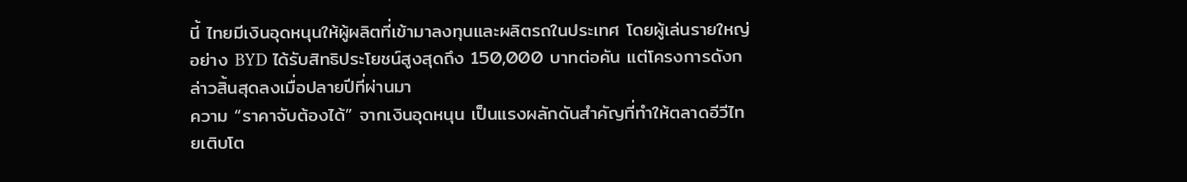นี้ ไทยมีเงินอุดหนุนให้ผู้ผลิตที่เข้ามาลงทุนและผลิตรถในประเทศ โดยผู้เล่นรายใหญ่อย่าง BYD ได้รับสิทธิประโยชน์สูงสุดถึง 150,000 บาทต่อคัน แต่โครงการดังกล่าวสิ้นสุดลงเมื่อปลายปีที่ผ่านมา
ความ “ราคาจับต้องได้” จากเงินอุดหนุน เป็นแรงผลักดันสำคัญที่ทำให้ตลาดอีวีไทยเติบโต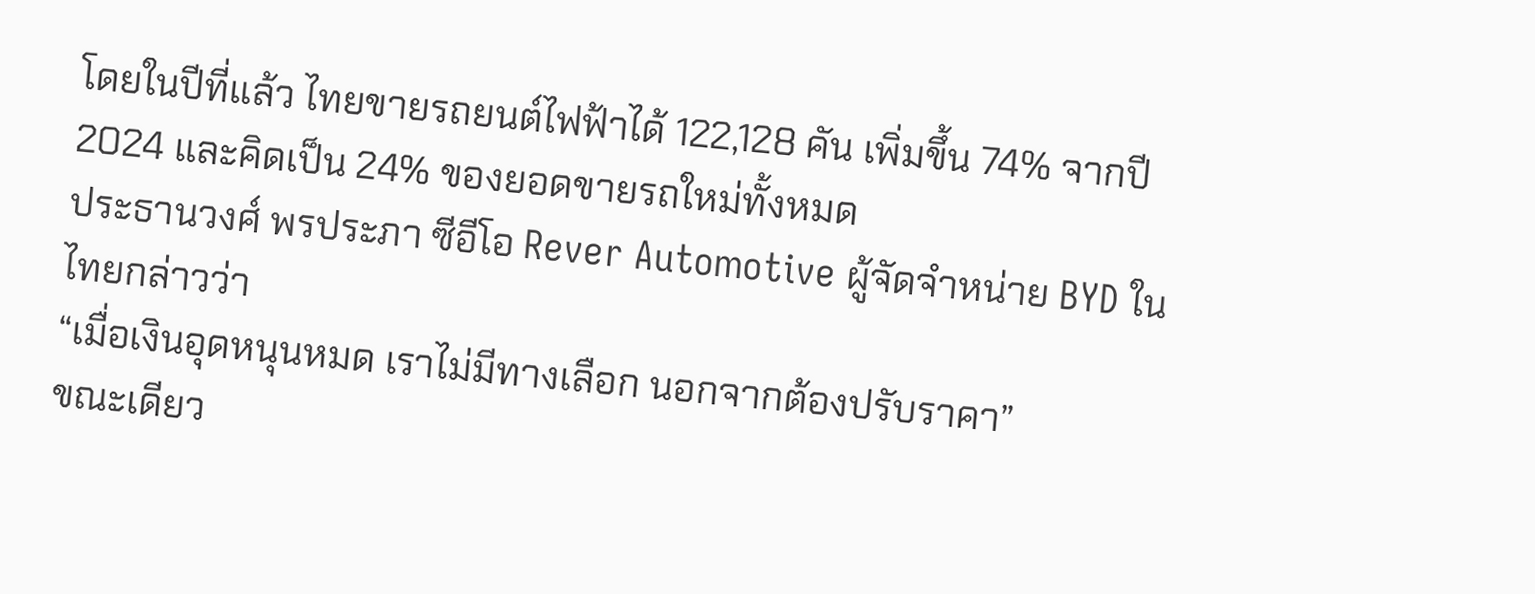โดยในปีที่แล้ว ไทยขายรถยนต์ไฟฟ้าได้ 122,128 คัน เพิ่มขึ้น 74% จากปี 2024 และคิดเป็น 24% ของยอดขายรถใหม่ทั้งหมด
ประธานวงศ์ พรประภา ซีอีโอ Rever Automotive ผู้จัดจำหน่าย BYD ในไทยกล่าวว่า
“เมื่อเงินอุดหนุนหมด เราไม่มีทางเลือก นอกจากต้องปรับราคา”
ขณะเดียว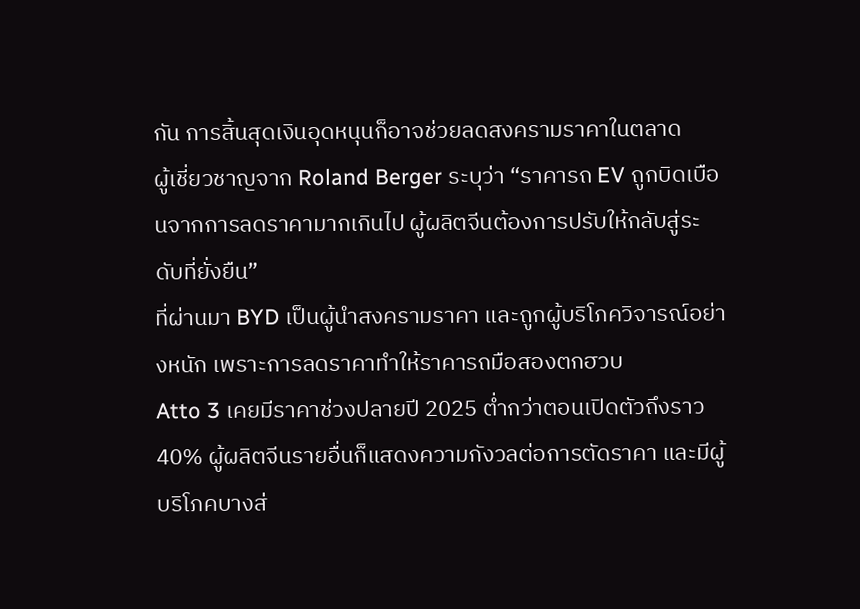กัน การสิ้นสุดเงินอุดหนุนก็อาจช่วยลดสงครามราคาในตลาด
ผู้เชี่ยวชาญจาก Roland Berger ระบุว่า “ราคารถ EV ถูกบิดเบือนจากการลดราคามากเกินไป ผู้ผลิตจีนต้องการปรับให้กลับสู่ระดับที่ยั่งยืน”
ที่ผ่านมา BYD เป็นผู้นำสงครามราคา และถูกผู้บริโภควิจารณ์อย่างหนัก เพราะการลดราคาทำให้ราคารถมือสองตกฮวบ
Atto 3 เคยมีราคาช่วงปลายปี 2025 ต่ำกว่าตอนเปิดตัวถึงราว 40% ผู้ผลิตจีนรายอื่นก็แสดงความกังวลต่อการตัดราคา และมีผู้บริโภคบางส่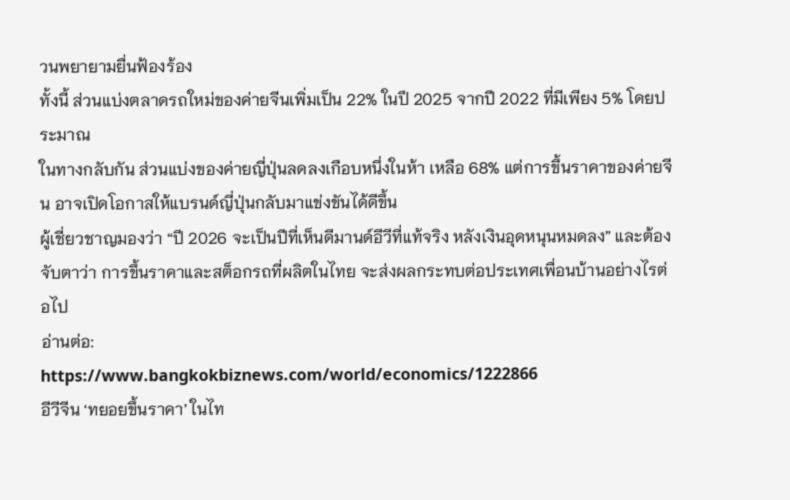วนพยายามยื่นฟ้องร้อง
ทั้งนี้ ส่วนแบ่งตลาดรถใหม่ของค่ายจีนเพิ่มเป็น 22% ในปี 2025 จากปี 2022 ที่มีเพียง 5% โดยประมาณ
ในทางกลับกัน ส่วนแบ่งของค่ายญี่ปุ่นลดลงเกือบหนึ่งในห้า เหลือ 68% แต่การขึ้นราคาของค่ายจีน อาจเปิดโอกาสให้แบรนด์ญี่ปุ่นกลับมาแข่งขันได้ดีขึ้น
ผู้เชี่ยวชาญมองว่า “ปี 2026 จะเป็นปีที่เห็นดีมานด์อีวีที่แท้จริง หลังเงินอุดหนุนหมดลง” และต้องจับตาว่า การขึ้นราคาและสต็อกรถที่ผลิตในไทย จะส่งผลกระทบต่อประเทศเพื่อนบ้านอย่างไรต่อไป
อ่านต่อ:
https://www.bangkokbiznews.com/world/economics/1222866
อีวีจีน ‘ทยอยขึ้นราคา’ ในไท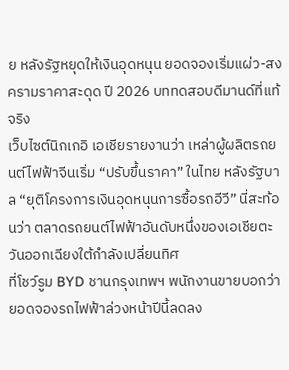ย หลังรัฐหยุดให้เงินอุดหนุน ยอดจองเริ่มแผ่ว-สงครามราคาสะดุด ปี 2026 บททดสอบดีมานด์ที่แท้จริง
เว็บไซต์นิกเกอิ เอเชียรายงานว่า เหล่าผู้ผลิตรถยนต์ไฟฟ้าจีนเริ่ม “ปรับขึ้นราคา” ในไทย หลังรัฐบาล “ยุติโครงการเงินอุดหนุนการซื้อรถอีวี” นี่สะท้อนว่า ตลาดรถยนต์ไฟฟ้าอันดับหนึ่งของเอเชียตะวันออกเฉียงใต้กำลังเปลี่ยนทิศ
ที่โชว์รูม BYD ชานกรุงเทพฯ พนักงานขายบอกว่า ยอดจองรถไฟฟ้าล่วงหน้าปีนี้ลดลง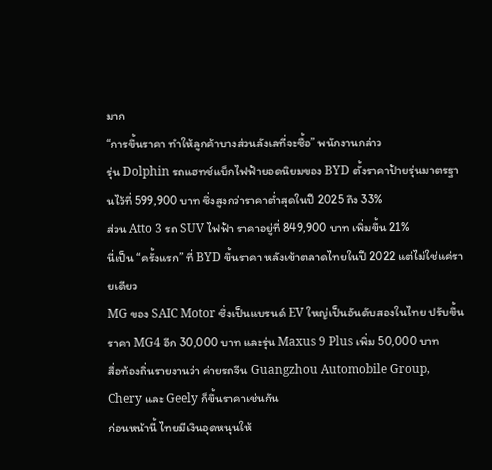มาก
“การขึ้นราคา ทำให้ลูกค้าบางส่วนลังเลที่จะซื้อ” พนักงานกล่าว
รุ่น Dolphin รถแฮทช์แบ็กไฟฟ้ายอดนิยมของ BYD ตั้งราคาป้ายรุ่นมาตรฐานไว้ที่ 599,900 บาท ซึ่งสูงกว่าราคาต่ำสุดในปี 2025 ถึง 33%
ส่วน Atto 3 รถ SUV ไฟฟ้า ราคาอยู่ที่ 849,900 บาท เพิ่มขึ้น 21%
นี่เป็น “ครั้งแรก” ที่ BYD ขึ้นราคา หลังเข้าตลาดไทยในปี 2022 แต่ไม่ใช่แค่รายเดียว
MG ของ SAIC Motor ซึ่งเป็นแบรนด์ EV ใหญ่เป็นอันดับสองในไทย ปรับขึ้นราคา MG4 อีก 30,000 บาท และรุ่น Maxus 9 Plus เพิ่ม 50,000 บาท
สื่อท้องถิ่นรายงานว่า ค่ายรถจีน Guangzhou Automobile Group, Chery และ Geely ก็ขึ้นราคาเช่นกัน
ก่อนหน้านี้ ไทยมีเงินอุดหนุนให้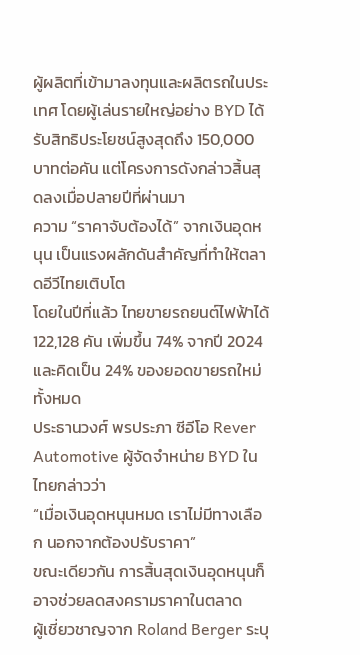ผู้ผลิตที่เข้ามาลงทุนและผลิตรถในประเทศ โดยผู้เล่นรายใหญ่อย่าง BYD ได้รับสิทธิประโยชน์สูงสุดถึง 150,000 บาทต่อคัน แต่โครงการดังกล่าวสิ้นสุดลงเมื่อปลายปีที่ผ่านมา
ความ “ราคาจับต้องได้” จากเงินอุดหนุน เป็นแรงผลักดันสำคัญที่ทำให้ตลาดอีวีไทยเติบโต
โดยในปีที่แล้ว ไทยขายรถยนต์ไฟฟ้าได้ 122,128 คัน เพิ่มขึ้น 74% จากปี 2024 และคิดเป็น 24% ของยอดขายรถใหม่ทั้งหมด
ประธานวงศ์ พรประภา ซีอีโอ Rever Automotive ผู้จัดจำหน่าย BYD ในไทยกล่าวว่า
“เมื่อเงินอุดหนุนหมด เราไม่มีทางเลือก นอกจากต้องปรับราคา”
ขณะเดียวกัน การสิ้นสุดเงินอุดหนุนก็อาจช่วยลดสงครามราคาในตลาด
ผู้เชี่ยวชาญจาก Roland Berger ระบุ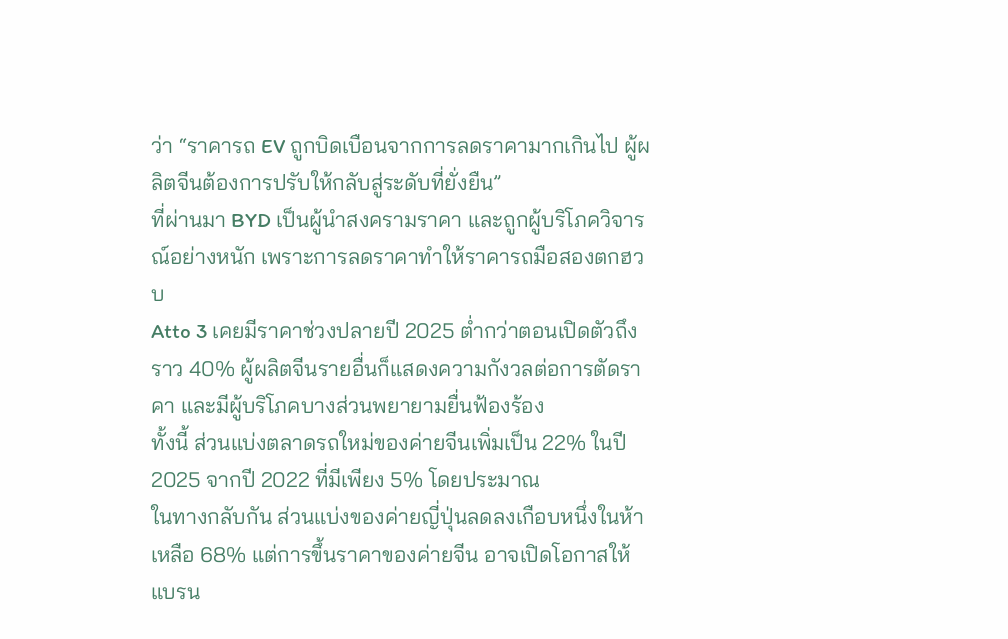ว่า “ราคารถ EV ถูกบิดเบือนจากการลดราคามากเกินไป ผู้ผลิตจีนต้องการปรับให้กลับสู่ระดับที่ยั่งยืน”
ที่ผ่านมา BYD เป็นผู้นำสงครามราคา และถูกผู้บริโภควิจารณ์อย่างหนัก เพราะการลดราคาทำให้ราคารถมือสองตกฮวบ
Atto 3 เคยมีราคาช่วงปลายปี 2025 ต่ำกว่าตอนเปิดตัวถึงราว 40% ผู้ผลิตจีนรายอื่นก็แสดงความกังวลต่อการตัดราคา และมีผู้บริโภคบางส่วนพยายามยื่นฟ้องร้อง
ทั้งนี้ ส่วนแบ่งตลาดรถใหม่ของค่ายจีนเพิ่มเป็น 22% ในปี 2025 จากปี 2022 ที่มีเพียง 5% โดยประมาณ
ในทางกลับกัน ส่วนแบ่งของค่ายญี่ปุ่นลดลงเกือบหนึ่งในห้า เหลือ 68% แต่การขึ้นราคาของค่ายจีน อาจเปิดโอกาสให้แบรน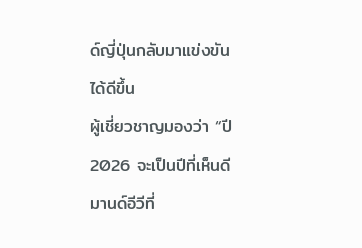ด์ญี่ปุ่นกลับมาแข่งขันได้ดีขึ้น
ผู้เชี่ยวชาญมองว่า “ปี 2026 จะเป็นปีที่เห็นดีมานด์อีวีที่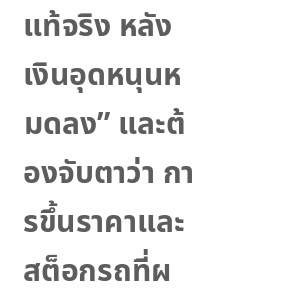แท้จริง หลังเงินอุดหนุนหมดลง” และต้องจับตาว่า การขึ้นราคาและสต็อกรถที่ผ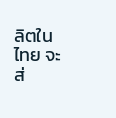ลิตในไทย จะส่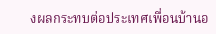งผลกระทบต่อประเทศเพื่อนบ้านอ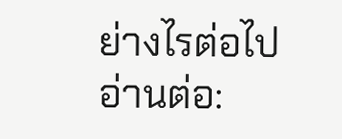ย่างไรต่อไป
อ่านต่อ: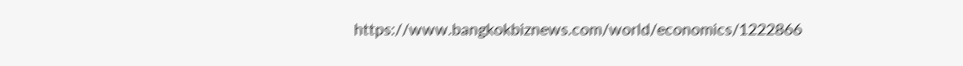https://www.bangkokbiznews.com/world/economics/1222866